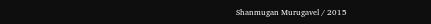Shanmugan Murugavel / 2015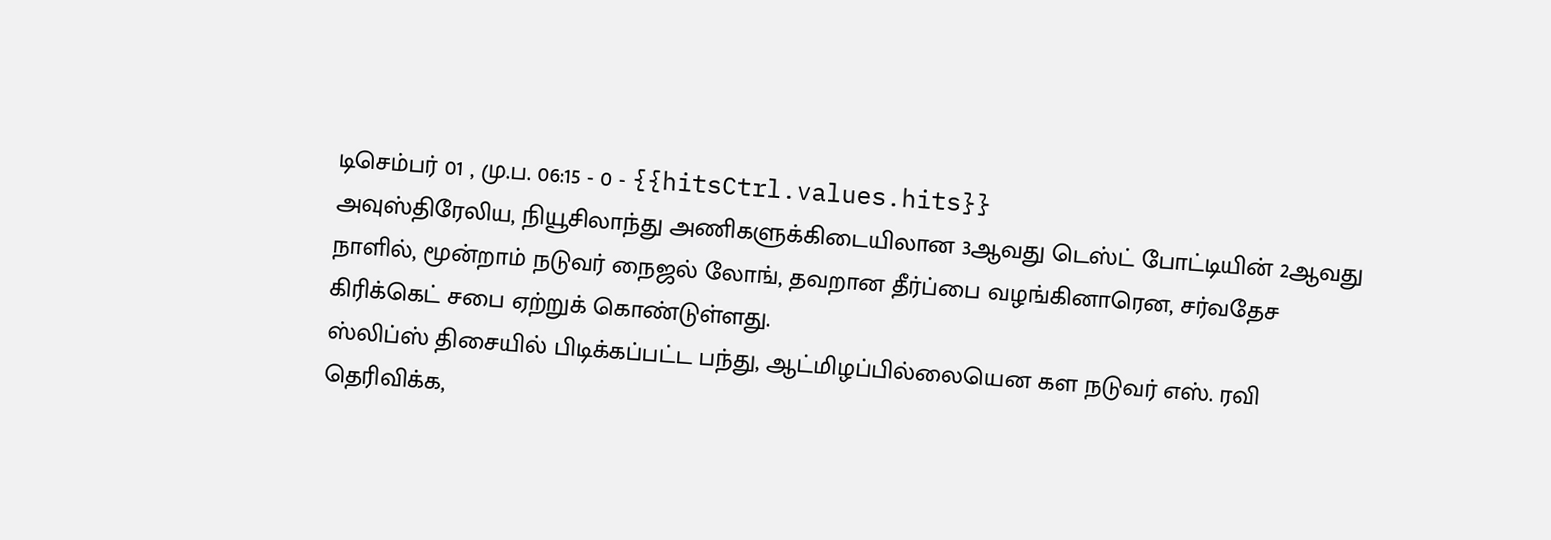டிசெம்பர் 01 , மு.ப. 06:15 - 0 - {{hitsCtrl.values.hits}}
அவுஸ்திரேலிய, நியூசிலாந்து அணிகளுக்கிடையிலான 3ஆவது டெஸ்ட் போட்டியின் 2ஆவது நாளில், மூன்றாம் நடுவர் நைஜல் லோங், தவறான தீர்ப்பை வழங்கினாரென, சர்வதேச கிரிக்கெட் சபை ஏற்றுக் கொண்டுள்ளது.
ஸ்லிப்ஸ் திசையில் பிடிக்கப்பட்ட பந்து, ஆட்மிழப்பில்லையென கள நடுவர் எஸ். ரவி தெரிவிக்க,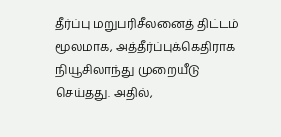தீர்ப்பு மறுபரிசீலனைத் திட்டம் மூலமாக, அத்தீர்ப்புக்கெதிராக நியூசிலாந்து முறையீடு செய்தது. அதில்,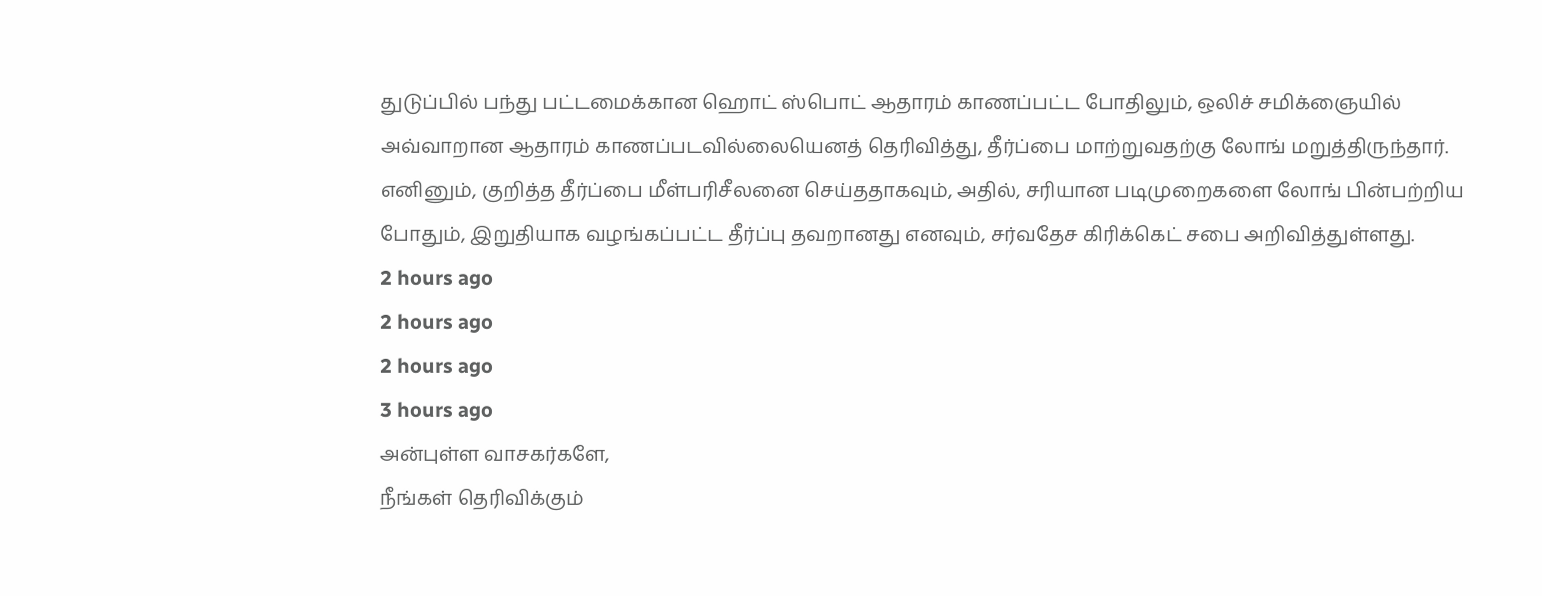துடுப்பில் பந்து பட்டமைக்கான ஹொட் ஸ்பொட் ஆதாரம் காணப்பட்ட போதிலும், ஒலிச் சமிக்ஞையில் அவ்வாறான ஆதாரம் காணப்படவில்லையெனத் தெரிவித்து, தீர்ப்பை மாற்றுவதற்கு லோங் மறுத்திருந்தார்.
எனினும், குறித்த தீர்ப்பை மீள்பரிசீலனை செய்ததாகவும், அதில், சரியான படிமுறைகளை லோங் பின்பற்றிய போதும், இறுதியாக வழங்கப்பட்ட தீர்ப்பு தவறானது எனவும், சர்வதேச கிரிக்கெட் சபை அறிவித்துள்ளது.
2 hours ago
2 hours ago
2 hours ago
3 hours ago
அன்புள்ள வாசகர்களே,
நீங்கள் தெரிவிக்கும்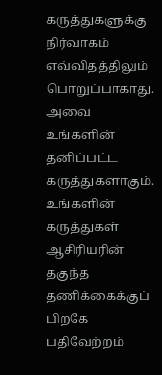கருத்துகளுக்கு நிர்வாகம் எவ்விதத்திலும் பொறுப்பாகாது. அவை உங்களின் தனிப்பட்ட கருத்துகளாகும். உங்களின் கருத்துகள் ஆசிரியரின் தகுந்த தணிக்கைக்குப் பிறகே பதிவேற்றம்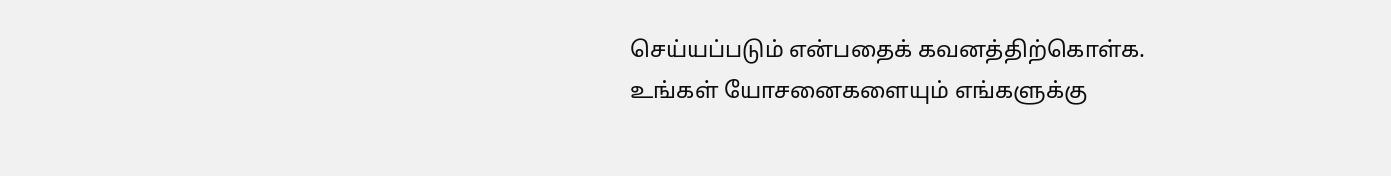செய்யப்படும் என்பதைக் கவனத்திற்கொள்க. உங்கள் யோசனைகளையும் எங்களுக்கு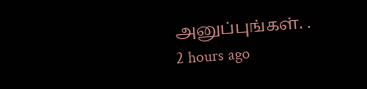அனுப்புங்கள். .
2 hours ago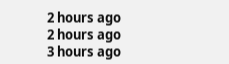2 hours ago
2 hours ago
3 hours ago